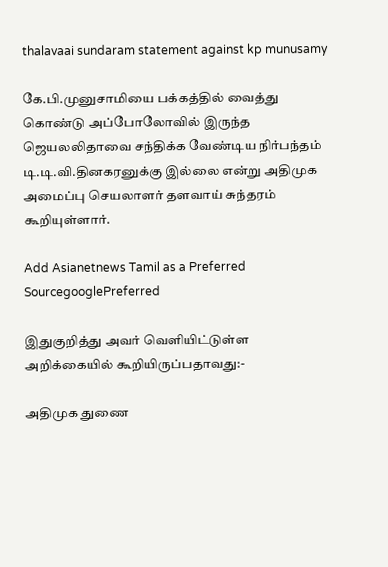thalavaai sundaram statement against kp munusamy

கே.பி.முனுசாமியை பக்கத்தில் வைத்து கொண்டு அப்போலோவில் இருந்த ஜெயலலிதாவை சந்திக்க வேண்டிய நிர்பந்தம் டி.டி.வி.தினகரனுக்கு இல்லை என்று அதிமுக அமைப்பு செயலாளர் தளவாய் சுந்தரம் கூறியுள்ளார்.

Add Asianetnews Tamil as a Preferred SourcegooglePreferred

இதுகுறித்து அவர் வெளியிட்டுள்ள அறிக்கையில் கூறியிருப்பதாவது:-

அதிமுக துணை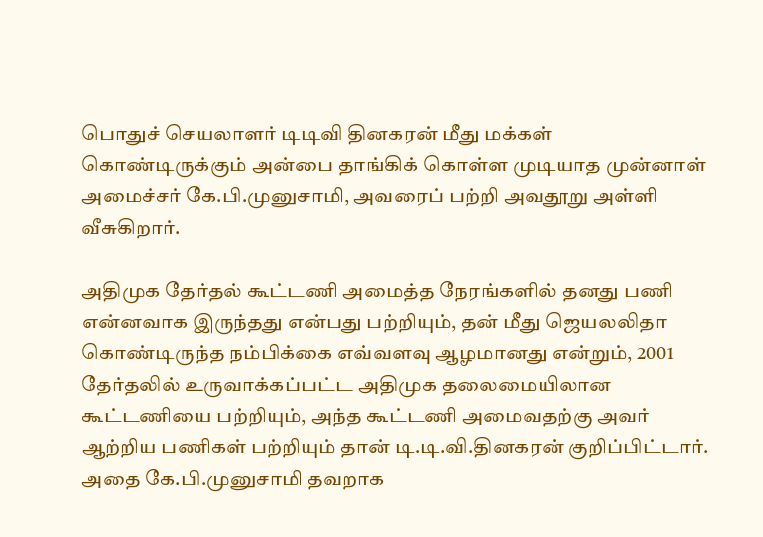பொதுச் செயலாளர் டிடிவி தினகரன் மீது மக்கள் கொண்டிருக்கும் அன்பை தாங்கிக் கொள்ள முடியாத முன்னாள் அமைச்சர் கே.பி.முனுசாமி, அவரைப் பற்றி அவதூறு அள்ளி வீசுகிறார்.

அதிமுக தேர்தல் கூட்டணி அமைத்த நேரங்களில் தனது பணி என்னவாக இருந்தது என்பது பற்றியும், தன் மீது ஜெயலலிதா கொண்டிருந்த நம்பிக்கை எவ்வளவு ஆழமானது என்றும், 2001 தேர்தலில் உருவாக்கப்பட்ட அதிமுக தலைமையிலான கூட்டணியை பற்றியும், அந்த கூட்டணி அமைவதற்கு அவர் ஆற்றிய பணிகள் பற்றியும் தான் டி.டி.வி.தினகரன் குறிப்பிட்டார். அதை கே.பி.முனுசாமி தவறாக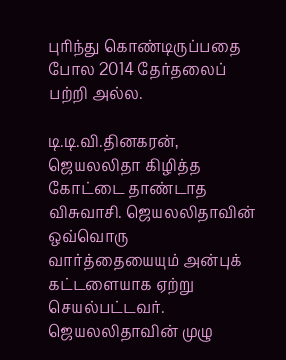புரிந்து கொண்டிருப்பதை போல 2014 தேர்தலைப் பற்றி அல்ல.

டி.டி.வி.தினகரன், ஜெயலலிதா கிழித்த கோட்டை தாண்டாத விசுவாசி. ஜெயலலிதாவின் ஒவ்வொரு வார்த்தையையும் அன்புக் கட்டளையாக ஏற்று செயல்பட்டவர். ஜெயலலிதாவின் முழு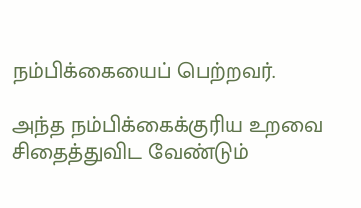நம்பிக்கையைப் பெற்றவர்.

அந்த நம்பிக்கைக்குரிய உறவை சிதைத்துவிட வேண்டும்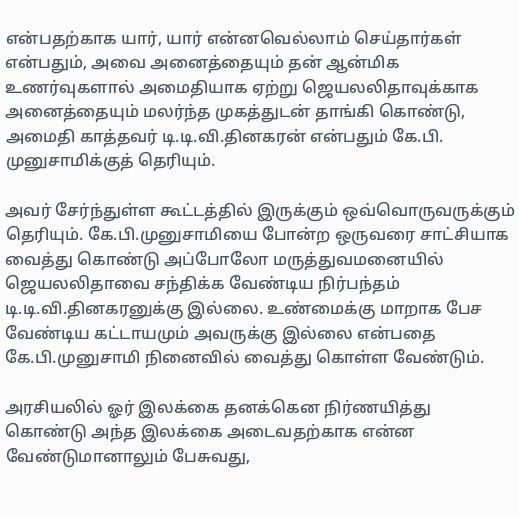என்பதற்காக யார், யார் என்னவெல்லாம் செய்தார்கள் என்பதும், அவை அனைத்தையும் தன் ஆன்மிக உணர்வுகளால் அமைதியாக ஏற்று ஜெயலலிதாவுக்காக அனைத்தையும் மலர்ந்த முகத்துடன் தாங்கி கொண்டு, அமைதி காத்தவர் டி.டி.வி.தினகரன் என்பதும் கே.பி. முனுசாமிக்குத் தெரியும்.

அவர் சேர்ந்துள்ள கூட்டத்தில் இருக்கும் ஒவ்வொருவருக்கும் தெரியும். கே.பி.முனுசாமியை போன்ற ஒருவரை சாட்சியாக வைத்து கொண்டு அப்போலோ மருத்துவமனையில் ஜெயலலிதாவை சந்திக்க வேண்டிய நிர்பந்தம் டி.டி.வி.தினகரனுக்கு இல்லை. உண்மைக்கு மாறாக பேச வேண்டிய கட்டாயமும் அவருக்கு இல்லை என்பதை கே.பி.முனுசாமி நினைவில் வைத்து கொள்ள வேண்டும்.

அரசியலில் ஓர் இலக்கை தனக்கென நிர்ணயித்து கொண்டு அந்த இலக்கை அடைவதற்காக என்ன வேண்டுமானாலும் பேசுவது,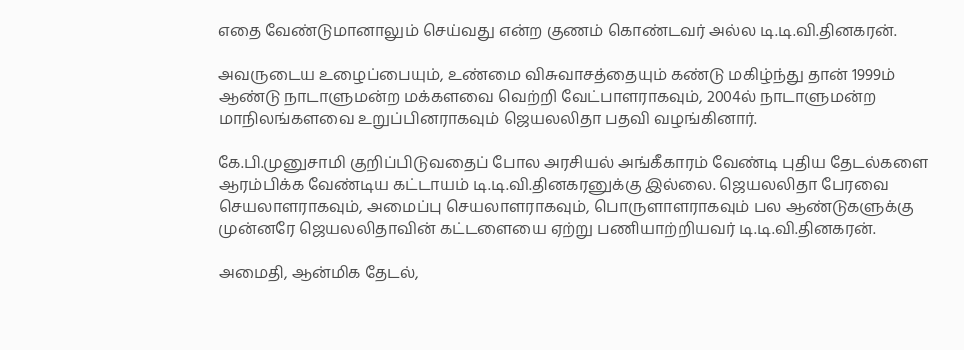எதை வேண்டுமானாலும் செய்வது என்ற குணம் கொண்டவர் அல்ல டி.டி.வி.தினகரன்.

அவருடைய உழைப்பையும், உண்மை விசுவாசத்தையும் கண்டு மகிழ்ந்து தான் 1999ம் ஆண்டு நாடாளுமன்ற மக்களவை வெற்றி வேட்பாளராகவும், 2004ல் நாடாளுமன்ற மாநிலங்களவை உறுப்பினராகவும் ஜெயலலிதா பதவி வழங்கினார்.

கே.பி.முனுசாமி குறிப்பிடுவதைப் போல அரசியல் அங்கீகாரம் வேண்டி புதிய தேடல்களை ஆரம்பிக்க வேண்டிய கட்டாயம் டி.டி.வி.தினகரனுக்கு இல்லை. ஜெயலலிதா பேரவை செயலாளராகவும், அமைப்பு செயலாளராகவும், பொருளாளராகவும் பல ஆண்டுகளுக்கு முன்னரே ஜெயலலிதாவின் கட்டளையை ஏற்று பணியாற்றியவர் டி.டி.வி.தினகரன்.

அமைதி, ஆன்மிக தேடல்,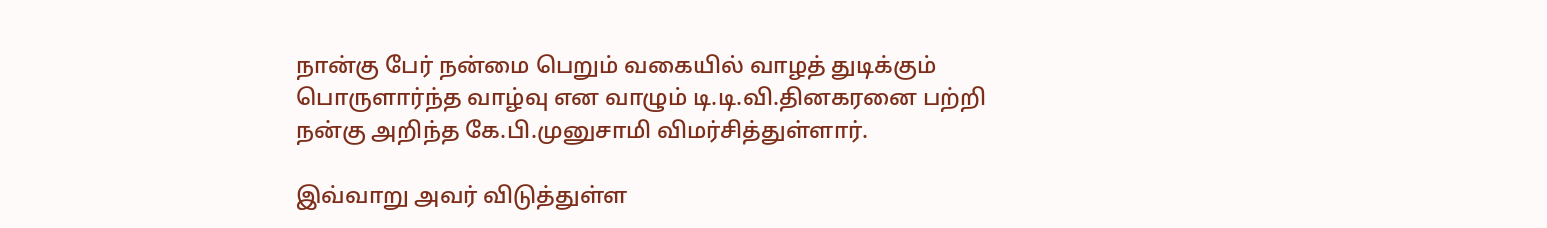நான்கு பேர் நன்மை பெறும் வகையில் வாழத் துடிக்கும் பொருளார்ந்த வாழ்வு என வாழும் டி.டி.வி.தினகரனை பற்றி நன்கு அறிந்த கே.பி.முனுசாமி விமர்சித்துள்ளார்.

இவ்வாறு அவர் விடுத்துள்ள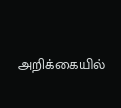அறிக்கையில்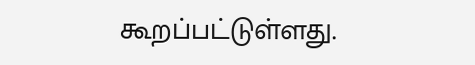கூறப்பட்டுள்ளது.